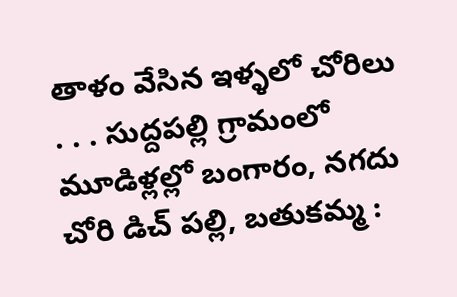తాళం వేసిన ఇళ్ళలో చోరిలు
. . . సుద్దపల్లి గ్రామంలో మూడిళ్లల్లో బంగారం, నగదు చోరి డిచ్ పల్లి, బతుకమ్మ :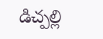డిచ్పల్లి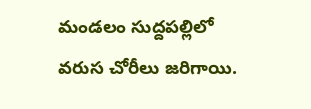మండలం సుద్దపల్లిలో వరుస చోరీలు జరిగాయి.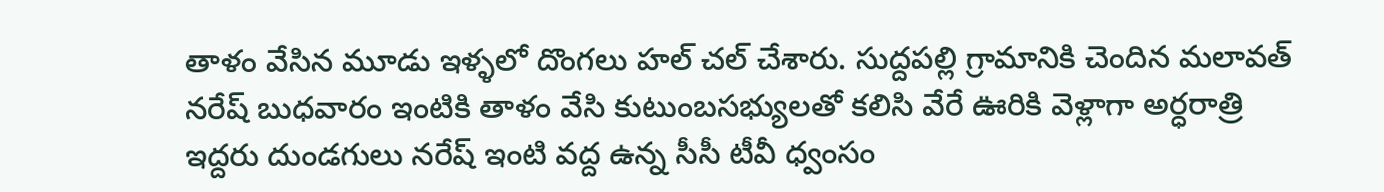తాళం వేసిన మూడు ఇళ్ళలో దొంగలు హల్ చల్ చేశారు. సుద్దపల్లి గ్రామానికి చెందిన మలావత్ నరేష్ బుధవారం ఇంటికి తాళం వేసి కుటుంబసభ్యులతో కలిసి వేరే ఊరికి వెళ్లాగా అర్ధరాత్రి ఇద్దరు దుండగులు నరేష్ ఇంటి వద్ద ఉన్న సీసీ టీవీ ధ్వంసం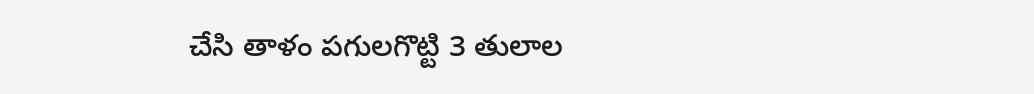చేసి తాళం పగులగొట్టి 3 తులాల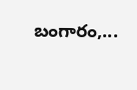బంగారం,...